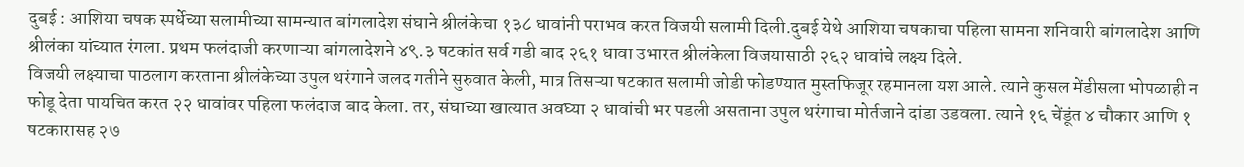दुबई : आशिया चषक स्पर्धेच्या सलामीच्या सामन्यात बांगलादेश संघाने श्रीलंकेचा १३८ धावांनी पराभव करत विजयी सलामी दिली.दुबई येथे आशिया चषकाचा पहिला सामना शनिवारी बांगलादेश आणि श्रीलंका यांच्यात रंगला. प्रथम फलंदाजी करणाऱ्या बांगलादेशने ४९.३ षटकांत सर्व गडी बाद २६१ धावा उभारत श्रीलंकेला विजयासाठी २६२ धावांचे लक्ष्य दिले.
विजयी लक्ष्याचा पाठलाग करताना श्रीलंकेच्या उपुल थरंगाने जलद गतीने सुरुवात केली, मात्र तिसऱ्या षटकात सलामी जोडी फोडण्यात मुस्तफिजूर रहमानला यश आले. त्याने कुसल मेंडीसला भोपळाही न फोडू देता पायचित करत २२ धावांवर पहिला फलंदाज बाद केला. तर, संघाच्या खात्यात अवघ्या २ धावांची भर पडली असताना उपुल थरंगाचा मोर्तजाने दांडा उडवला. त्याने १६ चेंडूंत ४ चौकार आणि १ षटकारासह २७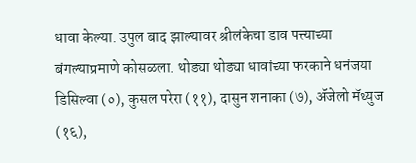धावा केल्या. उपुल बाद झाल्यावर श्रीलंकेचा डाव पत्त्याच्या बंगल्याप्रमाणे कोसळला. थोड्या थोड्या धावांच्या फरकाने धनंजया डिसिल्वा (०), कुसल परेरा (११), दासुन शनाका (७), ॲंजेलो मॅथ्युज (१६),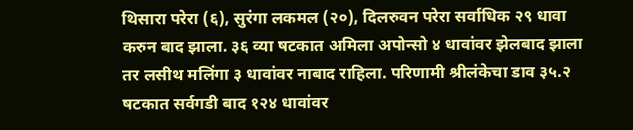थिसारा परेरा (६), सुरंगा लकमल (२०), दिलरुवन परेरा सर्वाधिक २९ धावा करुन बाद झाला. ३६ व्या षटकात अमिला अपोन्सो ४ धावांवर झेलबाद झाला तर लसीथ मलिंगा ३ धावांवर नाबाद राहिला. परिणामी श्रीलंकेचा डाव ३५.२ षटकात सर्वगडी बाद १२४ धावांवर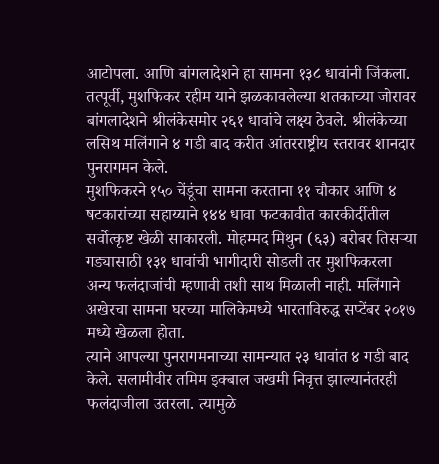आटोपला. आणि बांगलादेशने हा सामना १३८ धावांनी जिंकला.
तत्पूर्वी, मुशफिकर रहीम याने झळकावलेल्या शतकाच्या जोरावर बांगलादेशने श्रीलंकेसमोर २६१ धावांचे लक्ष्य ठेवले. श्रीलंकेच्या लसिथ मलिंगाने ४ गडी बाद करीत आंतरराष्ट्रीय स्तरावर शानदार पुनरागमन केले.
मुशफिकरने १५० चेंडूंचा सामना करताना ११ चौकार आणि ४ षटकारांच्या सहाय्याने १४४ धावा फटकावीत कारकीर्दीतील सर्वोत्कृष्ट खेळी साकारली. मोहम्मद मिथुन (६३) बरोबर तिसऱ्या गड्यासाठी १३१ धावांची भागीदारी सोडली तर मुशफिकरला अन्य फलंदाजांची म्हणावी तशी साथ मिळाली नाही. मलिंगाने अखेरचा सामना घरच्या मालिकेमध्ये भारताविरुद्ध सप्टेंबर २०१७ मध्ये खेळला होता.
त्याने आपल्या पुनरागमनाच्या सामन्यात २३ धावांत ४ गडी बाद केले. सलामीवीर तमिम इक्बाल जखमी निवृत्त झाल्यानंतरही फलंदाजीला उतरला. त्यामुळे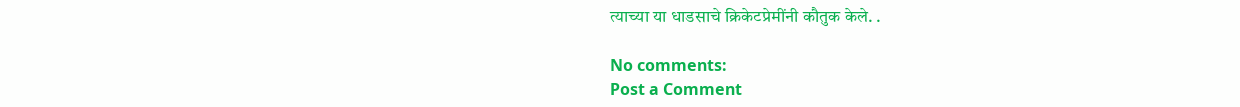त्याच्या या धाडसाचे क्रिकेटप्रेमींनी कौतुक केले. .

No comments:
Post a Comment